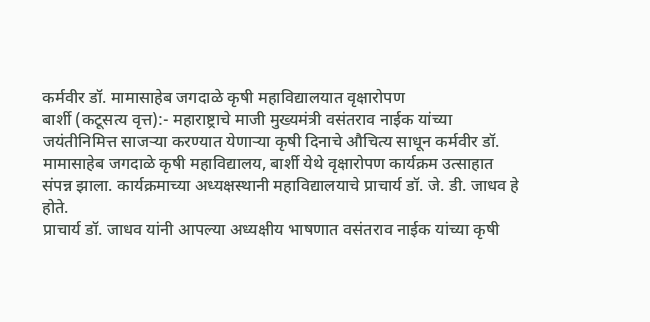कर्मवीर डॉ. मामासाहेब जगदाळे कृषी महाविद्यालयात वृक्षारोपण
बार्शी (कटूसत्य वृत्त):- महाराष्ट्राचे माजी मुख्यमंत्री वसंतराव नाईक यांच्या जयंतीनिमित्त साजऱ्या करण्यात येणाऱ्या कृषी दिनाचे औचित्य साधून कर्मवीर डॉ. मामासाहेब जगदाळे कृषी महाविद्यालय, बार्शी येथे वृक्षारोपण कार्यक्रम उत्साहात संपन्न झाला. कार्यक्रमाच्या अध्यक्षस्थानी महाविद्यालयाचे प्राचार्य डॉ. जे. डी. जाधव हे होते.
प्राचार्य डॉ. जाधव यांनी आपल्या अध्यक्षीय भाषणात वसंतराव नाईक यांच्या कृषी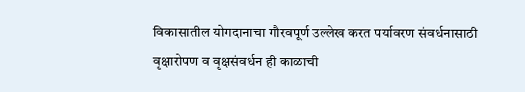विकासातील योगदानाचा गौरवपूर्ण उल्लेख करत पर्यावरण संवर्धनासाठी वृक्षारोपण व वृक्षसंवर्धन ही काळाची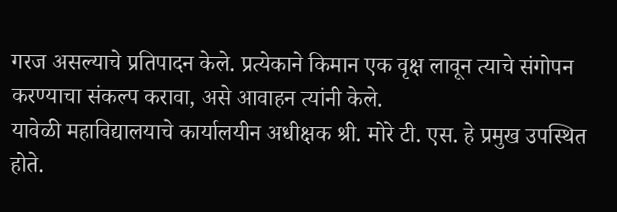गरज असल्याचे प्रतिपादन केले. प्रत्येकाने किमान एक वृक्ष लावून त्याचे संगोपन करण्याचा संकल्प करावा, असे आवाहन त्यांनी केले.
यावेळी महाविद्यालयाचे कार्यालयीन अधीक्षक श्री. मोरे टी. एस. हे प्रमुख उपस्थित होते.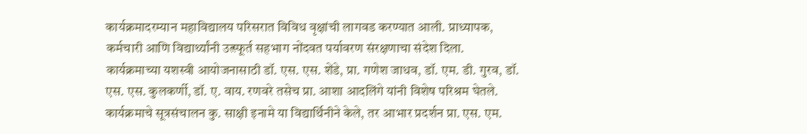कार्यक्रमादरम्यान महाविद्यालय परिसरात विविध वृक्षांची लागवड करण्यात आली. प्राध्यापक, कर्मचारी आणि विद्यार्थ्यांनी उत्स्फूर्त सहभाग नोंदवत पर्यावरण संरक्षणाचा संदेश दिला.
कार्यक्रमाच्या यशस्वी आयोजनासाठी डॉ. एस. एस. शेंडे, प्रा. गणेश जाधव, डॉ. एम. डी. गुरव, डॉ. एस. एस. कुलकर्णी, डॉ. ए. वाय. रणवरे तसेच प्रा. आशा आदलिंगे यांनी विशेष परिश्रम घेतले. कार्यक्रमाचे सूत्रसंचालन कु. साक्षी इनामे या विद्यार्थिनीने केले, तर आभार प्रदर्शन प्रा. एस. एम.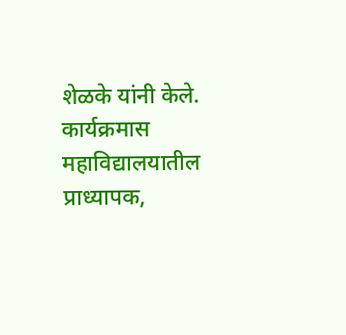शेळके यांनी केले. कार्यक्रमास महाविद्यालयातील प्राध्यापक,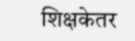शिक्षकेतर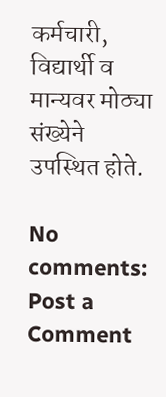कर्मचारी, विद्यार्थी व मान्यवर मोठ्या संख्येने उपस्थित होते.

No comments:
Post a Comment